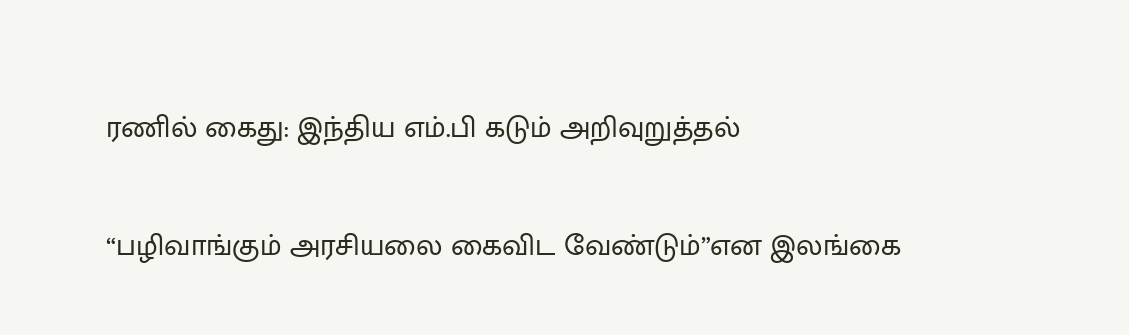ரணில் கைது: இந்திய எம்.பி கடும் அறிவுறுத்தல்

“பழிவாங்கும் அரசியலை கைவிட வேண்டும்”என இலங்கை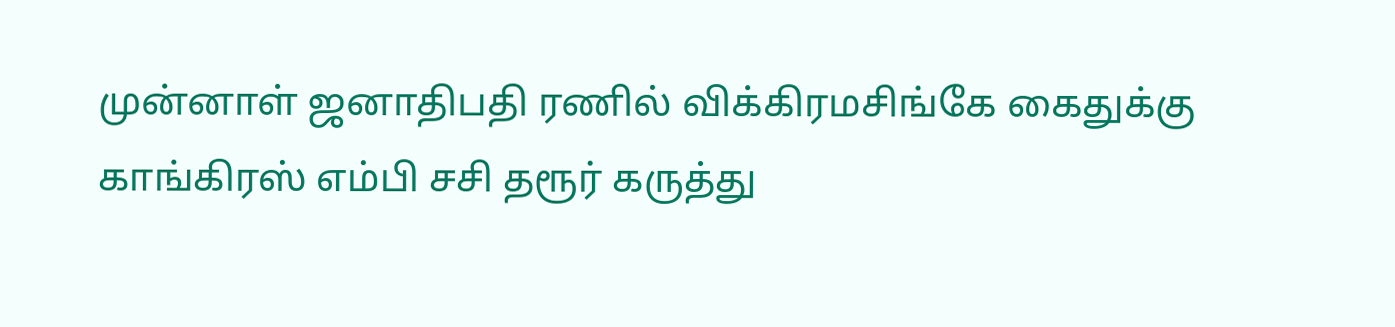முன்னாள் ஜனாதிபதி ரணில் விக்கிரமசிங்கே கைதுக்கு காங்கிரஸ் எம்பி சசி தரூர் கருத்து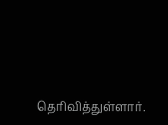தெரிவித்துள்ளார்.